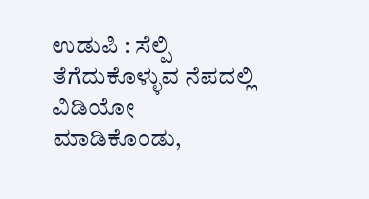ಉಡುಪಿ : ಸೆಲ್ಪಿ ತೆಗೆದುಕೊಳ್ಳುವ ನೆಪದಲ್ಲಿ ವಿಡಿಯೋ ಮಾಡಿಕೊಂಡು,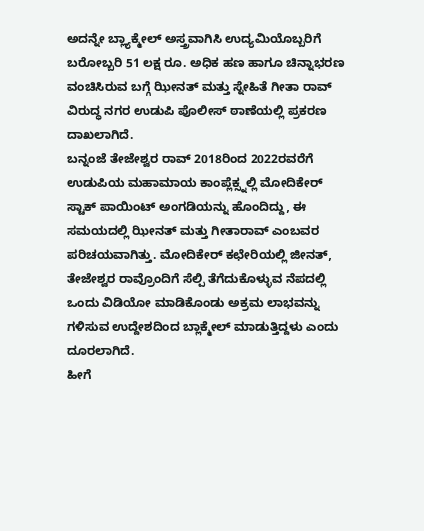ಅದನ್ನೇ ಬ್ಲ್ಯಾಕ್ಮೇಲ್ ಅಸ್ತ್ರವಾಗಿಸಿ ಉದ್ಯಮಿಯೊಬ್ಬರಿಗೆ ಬರೋಬ್ಬರಿ 51 ಲಕ್ಷ ರೂ. ಅಧಿಕ ಹಣ ಹಾಗೂ ಚಿನ್ನಾಭರಣ ವಂಚಿಸಿರುವ ಬಗ್ಗೆ ಝೀನತ್ ಮತ್ತು ಸ್ನೇಹಿತೆ ಗೀತಾ ರಾವ್ ವಿರುದ್ಧ ನಗರ ಉಡುಪಿ ಪೊಲೀಸ್ ಠಾಣೆಯಲ್ಲಿ ಪ್ರಕರಣ ದಾಖಲಾಗಿದೆ.
ಬನ್ನಂಜೆ ತೇಜೇಶ್ವರ ರಾವ್ 2018ರಿಂದ 2022ರವರೆಗೆ ಉಡುಪಿಯ ಮಹಾಮಾಯ ಕಾಂಪ್ಲೆಕ್ಸ್ನಲ್ಲಿ ಮೋದಿಕೇರ್ ಸ್ಟಾಕ್ ಪಾಯಿಂಟ್ ಅಂಗಡಿಯನ್ನು ಹೊಂದಿದ್ದು, ಈ ಸಮಯದಲ್ಲಿ ಝೀನತ್ ಮತ್ತು ಗೀತಾರಾವ್ ಎಂಬವರ ಪರಿಚಯವಾಗಿತ್ತು. ಮೋದಿಕೇರ್ ಕಛೇರಿಯಲ್ಲಿ ಜೀನತ್, ತೇಜೇಶ್ವರ ರಾವ್ರೊಂದಿಗೆ ಸೆಲ್ಪಿ ತೆಗೆದುಕೊಳ್ಳುವ ನೆಪದಲ್ಲಿ ಒಂದು ವಿಡಿಯೋ ಮಾಡಿಕೊಂಡು ಅಕ್ರಮ ಲಾಭವನ್ನು ಗಳಿಸುವ ಉದ್ದೇಶದಿಂದ ಬ್ಲಾಕ್ಮೇಲ್ ಮಾಡುತ್ತಿದ್ದಳು ಎಂದು ದೂರಲಾಗಿದೆ.
ಹೀಗೆ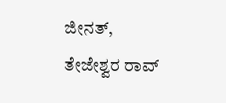ಜೀನತ್, ತೇಜೇಶ್ವರ ರಾವ್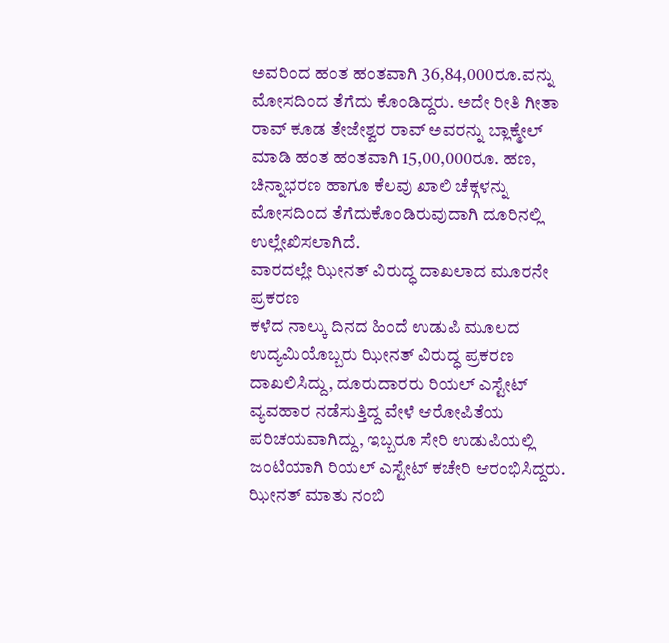ಅವರಿಂದ ಹಂತ ಹಂತವಾಗಿ 36,84,000ರೂ.ವನ್ನು ಮೋಸದಿಂದ ತೆಗೆದು ಕೊಂಡಿದ್ದರು. ಅದೇ ರೀತಿ ಗೀತಾ ರಾವ್ ಕೂಡ ತೇಜೇಶ್ವರ ರಾವ್ ಅವರನ್ನು ಬ್ಲಾಕ್ಮೇಲ್ ಮಾಡಿ ಹಂತ ಹಂತವಾಗಿ 15,00,000ರೂ. ಹಣ, ಚಿನ್ನಾಭರಣ ಹಾಗೂ ಕೆಲವು ಖಾಲಿ ಚೆಕ್ಗಳನ್ನು ಮೋಸದಿಂದ ತೆಗೆದುಕೊಂಡಿರುವುದಾಗಿ ದೂರಿನಲ್ಲಿ ಉಲ್ಲೇಖಿಸಲಾಗಿದೆ.
ವಾರದಲ್ಲೇ ಝೀನತ್ ವಿರುದ್ಧ ದಾಖಲಾದ ಮೂರನೇ ಪ್ರಕರಣ
ಕಳೆದ ನಾಲ್ಕು ದಿನದ ಹಿಂದೆ ಉಡುಪಿ ಮೂಲದ ಉದ್ಯಮಿಯೊಬ್ಬರು ಝೀನತ್ ವಿರುದ್ಧ ಪ್ರಕರಣ ದಾಖಲಿಸಿದ್ದು, ದೂರುದಾರರು ರಿಯಲ್ ಎಸ್ಟೇಟ್ ವ್ಯವಹಾರ ನಡೆಸುತ್ತಿದ್ದ ವೇಳೆ ಆರೋಪಿತೆಯ ಪರಿಚಯವಾಗಿದ್ದು, ಇಬ್ಬರೂ ಸೇರಿ ಉಡುಪಿಯಲ್ಲಿ ಜಂಟಿಯಾಗಿ ರಿಯಲ್ ಎಸ್ಟೇಟ್ ಕಚೇರಿ ಆರಂಭಿಸಿದ್ದರು.
ಝೀನತ್ ಮಾತು ನಂಬಿ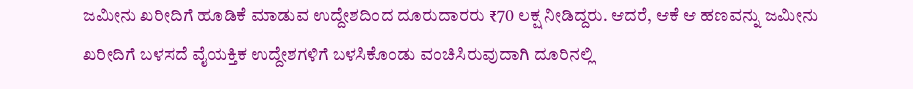ಜಮೀನು ಖರೀದಿಗೆ ಹೂಡಿಕೆ ಮಾಡುವ ಉದ್ದೇಶದಿಂದ ದೂರುದಾರರು ₹70 ಲಕ್ಷ ನೀಡಿದ್ದರು. ಆದರೆ, ಆಕೆ ಆ ಹಣವನ್ನು ಜಮೀನು ಖರೀದಿಗೆ ಬಳಸದೆ ವೈಯಕ್ತಿಕ ಉದ್ದೇಶಗಳಿಗೆ ಬಳಸಿಕೊಂಡು ವಂಚಿಸಿರುವುದಾಗಿ ದೂರಿನಲ್ಲಿ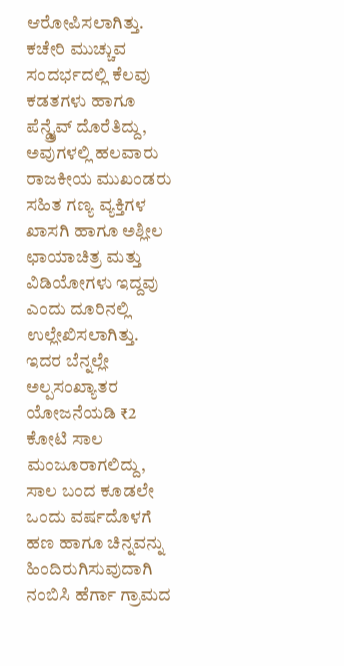ಆರೋಪಿಸಲಾಗಿತ್ತು.
ಕಚೇರಿ ಮುಚ್ಚುವ ಸಂದರ್ಭದಲ್ಲಿ ಕೆಲವು ಕಡತಗಳು ಹಾಗೂ ಪೆನ್ಡ್ರೈವ್ ದೊರೆತಿದ್ದು, ಅವುಗಳಲ್ಲಿ ಹಲವಾರು ರಾಜಕೀಯ ಮುಖಂಡರು ಸಹಿತ ಗಣ್ಯ ವ್ಯಕ್ತಿಗಳ ಖಾಸಗಿ ಹಾಗೂ ಅಶ್ಲೀಲ ಛಾಯಾಚಿತ್ರ ಮತ್ತು ವಿಡಿಯೋಗಳು ಇದ್ದವು ಎಂದು ದೂರಿನಲ್ಲಿ ಉಲ್ಲೇಖಿಸಲಾಗಿತ್ತು.
ಇದರ ಬೆನ್ನಲ್ಲೇ ಅಲ್ಪಸಂಖ್ಯಾತರ ಯೋಜನೆಯಡಿ ₹2 ಕೋಟಿ ಸಾಲ ಮಂಜೂರಾಗಲಿದ್ದು, ಸಾಲ ಬಂದ ಕೂಡಲೇ ಒಂದು ವರ್ಷದೊಳಗೆ ಹಣ ಹಾಗೂ ಚಿನ್ನವನ್ನು ಹಿಂದಿರುಗಿಸುವುದಾಗಿ ನಂಬಿಸಿ ಹೆರ್ಗಾ ಗ್ರಾಮದ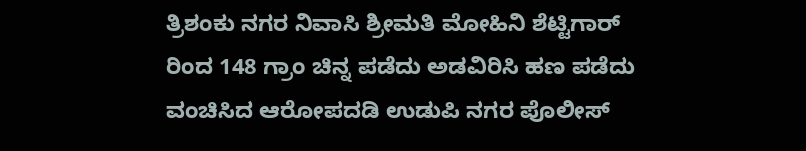ತ್ರಿಶಂಕು ನಗರ ನಿವಾಸಿ ಶ್ರೀಮತಿ ಮೋಹಿನಿ ಶೆಟ್ಟಿಗಾರ್ ರಿಂದ 148 ಗ್ರಾಂ ಚಿನ್ನ ಪಡೆದು ಅಡವಿರಿಸಿ ಹಣ ಪಡೆದು ವಂಚಿಸಿದ ಆರೋಪದಡಿ ಉಡುಪಿ ನಗರ ಪೊಲೀಸ್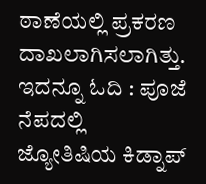ಠಾಣೆಯಲ್ಲಿ ಪ್ರಕರಣ ದಾಖಲಾಗಿಸಲಾಗಿತ್ತು.
ಇದನ್ನೂ ಓದಿ : ಪೂಜೆ ನೆಪದಲ್ಲಿ ಜ್ಯೋತಿಷಿಯ ಕಿಡ್ನಾಪ್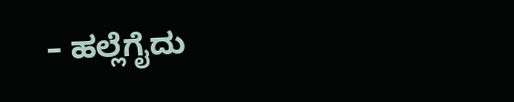– ಹಲ್ಲೆಗೈದು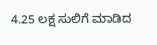4.25 ಲಕ್ಷ ಸುಲಿಗೆ ಮಾಡಿದ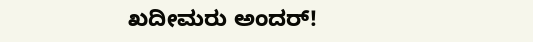ಖದೀಮರು ಅಂದರ್!